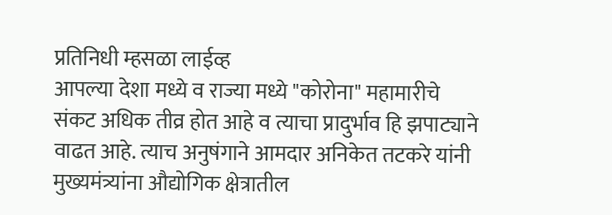प्रतिनिधी म्हसळा लाईव्ह
आपल्या देशा मध्ये व राज्या मध्ये "कोरोना" महामारीचे संकट अधिक तीव्र होत आहे व त्याचा प्रादुर्भाव हि झपाट्याने वाढत आहे. त्याच अनुषंगाने आमदार अनिकेत तटकरे यांनी मुख्यमंत्र्यांना औद्योगिक क्षेत्रातील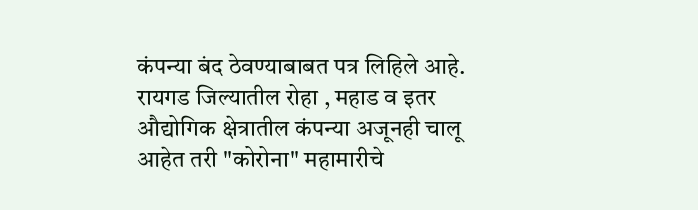कंपन्या बंद ठेवण्याबाबत पत्र लिहिले आहे.
रायगड जिल्यातील रोहा , महाड व इतर औद्योगिक क्षेत्रातील कंपन्या अजूनही चालू आहेत तरी "कोरोना" महामारीचे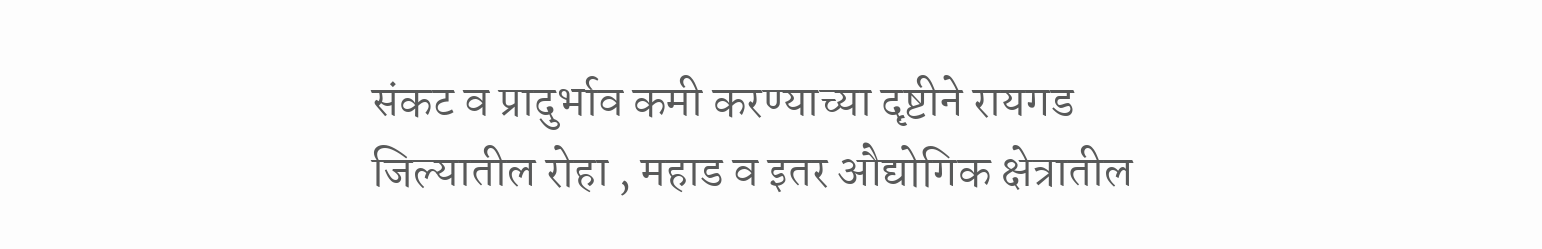संकट व प्रादुर्भाव कमी करण्याच्या दृष्टीने रायगड जिल्यातील रोहा , महाड व इतर औद्योगिक क्षेत्रातील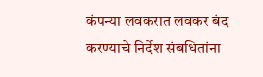कंपन्या लवकरात लवकर बंद करण्याचे निर्देश संबधितांना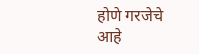होणे गरजेचे आहे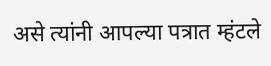असे त्यांनी आपल्या पत्रात म्हंटले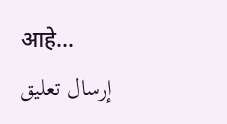आहे...
إرسال تعليق